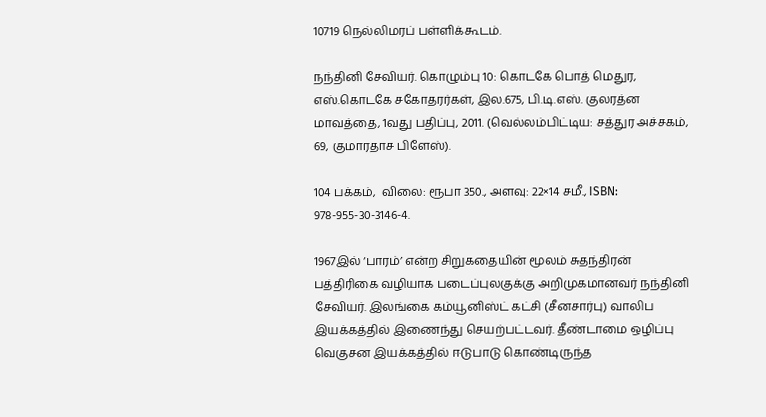10719 நெல்லிமரப் பள்ளிக்கூடம்.

நந்தினி சேவியர். கொழும்பு 10: கொடகே பொத் மெதுர, எஸ்.கொடகே சகோதரர்கள், இல.675, பி.டி.எஸ். குலரத்ன மாவத்தை, 1வது பதிப்பு, 2011. (வெல்லம்பிட்டிய: சத்துர அச்சகம், 69, குமாரதாச பிளேஸ்).

104 பக்கம்,  விலை: ரூபா 350., அளவு: 22×14 சமீ., ISBN: 978-955-30-3146-4.

1967இல் ‘பாரம்’ என்ற சிறுகதையின் மூலம் சுதந்திரன் பத்திரிகை வழியாக படைப்புலகுக்கு அறிமுகமானவர் நந்தினி சேவியர். இலங்கை கம்யூனிஸ்ட் கட்சி (சீனசார்பு) வாலிப இயக்கத்தில் இணைந்து செயற்பட்டவர். தீண்டாமை ஒழிப்பு வெகுசன இயக்கத்தில் ஈடுபாடு கொண்டிருந்த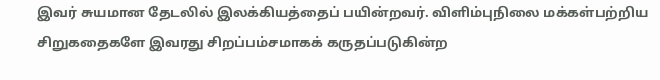இவர் சுயமான தேடலில் இலக்கியத்தைப் பயின்றவர். விளிம்புநிலை மக்கள்பற்றிய சிறுகதைகளே இவரது சிறப்பம்சமாகக் கருதப்படுகின்ற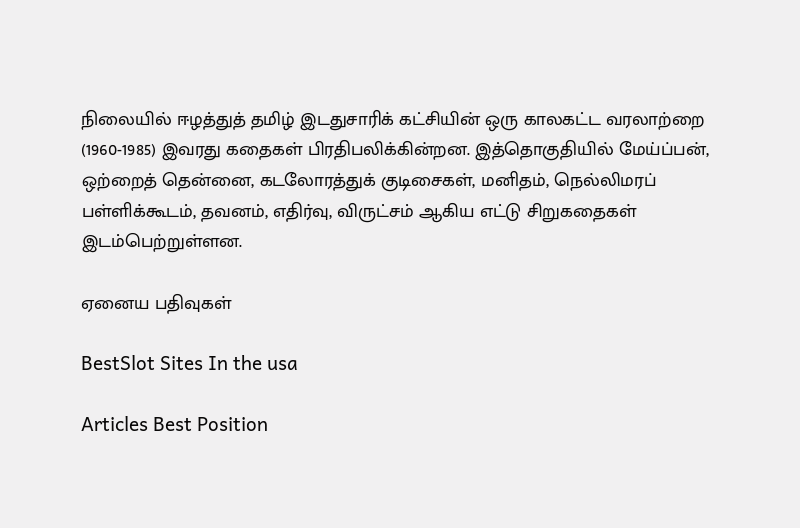நிலையில் ஈழத்துத் தமிழ் இடதுசாரிக் கட்சியின் ஒரு காலகட்ட வரலாற்றை (1960-1985) இவரது கதைகள் பிரதிபலிக்கின்றன. இத்தொகுதியில் மேய்ப்பன், ஒற்றைத் தென்னை, கடலோரத்துக் குடிசைகள், மனிதம், நெல்லிமரப் பள்ளிக்கூடம், தவனம், எதிர்வு, விருட்சம் ஆகிய எட்டு சிறுகதைகள் இடம்பெற்றுள்ளன.

ஏனைய பதிவுகள்

BestSlot Sites In the usa

Articles Best Position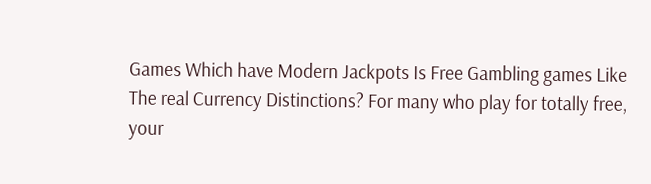Games Which have Modern Jackpots Is Free Gambling games Like The real Currency Distinctions? For many who play for totally free, your